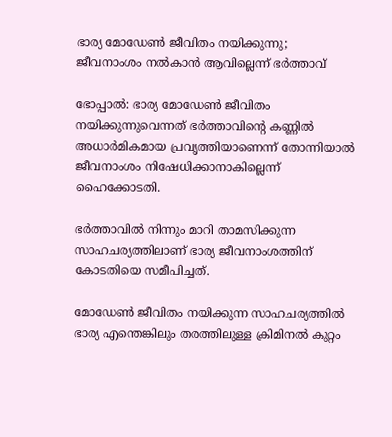ഭാര്യ മോഡേൺ ജീവിതം നയിക്കുന്നു; ജീവനാംശം നൽകാൻ ആവില്ലെന്ന് ഭർത്താവ്

ഭോപ്പാല്‍: ഭാര്യ മോഡേണ്‍ ജീവിതം നയിക്കുന്നുവെന്നത് ഭര്‍ത്താവിന്റെ കണ്ണില്‍ അധാര്‍മികമായ പ്രവൃത്തിയാണെന്ന് തോന്നിയാല്‍ ജീവനാംശം നിഷേധിക്കാനാകില്ലെന്ന് ഹൈക്കോടതി.

ഭര്‍ത്താവില്‍ നിന്നും മാറി താമസിക്കുന്ന സാഹചര്യത്തിലാണ് ഭാര്യ ജീവനാംശത്തിന് കോടതിയെ സമീപിച്ചത്.

മോഡേണ്‍ ജീവിതം നയിക്കുന്ന സാഹചര്യത്തില്‍ ഭാര്യ എന്തെങ്കിലും തരത്തിലുള്ള ക്രിമിനല്‍ കുറ്റം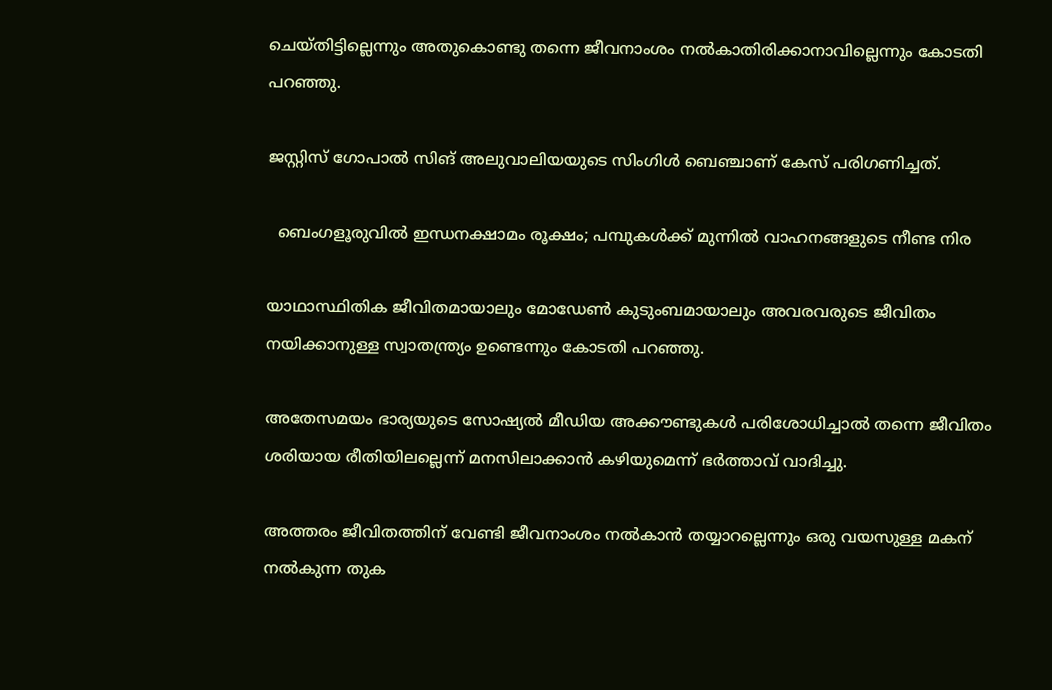ചെയ്തിട്ടില്ലെന്നും അതുകൊണ്ടു തന്നെ ജീവനാംശം നല്‍കാതിരിക്കാനാവില്ലെന്നും കോടതി പറഞ്ഞു.

ജസ്റ്റിസ് ഗോപാല്‍ സിങ് അലുവാലിയയുടെ സിംഗിള്‍ ബെഞ്ചാണ് കേസ് പരിഗണിച്ചത്.

  ബെംഗളൂരുവിൽ ഇന്ധനക്ഷാമം രൂക്ഷം; പമ്പുകൾക്ക് മുന്നിൽ വാഹനങ്ങളുടെ നീണ്ട നിര

യാഥാസ്ഥിതിക ജീവിതമായാലും മോഡേണ്‍ കുടുംബമായാലും അവരവരുടെ ജീവിതം നയിക്കാനുള്ള സ്വാതന്ത്ര്യം ഉണ്ടെന്നും കോടതി പറഞ്ഞു.

അതേസമയം ഭാര്യയുടെ സോഷ്യല്‍ മീഡിയ അക്കൗണ്ടുകള്‍ പരിശോധിച്ചാല്‍ തന്നെ ജീവിതം ശരിയായ രീതിയിലല്ലെന്ന് മനസിലാക്കാന്‍ കഴിയുമെന്ന് ഭര്‍ത്താവ് വാദിച്ചു.

അത്തരം ജീവിതത്തിന് വേണ്ടി ജീവനാംശം നല്‍കാന്‍ തയ്യാറല്ലെന്നും ഒരു വയസുള്ള മകന് നല്‍കുന്ന തുക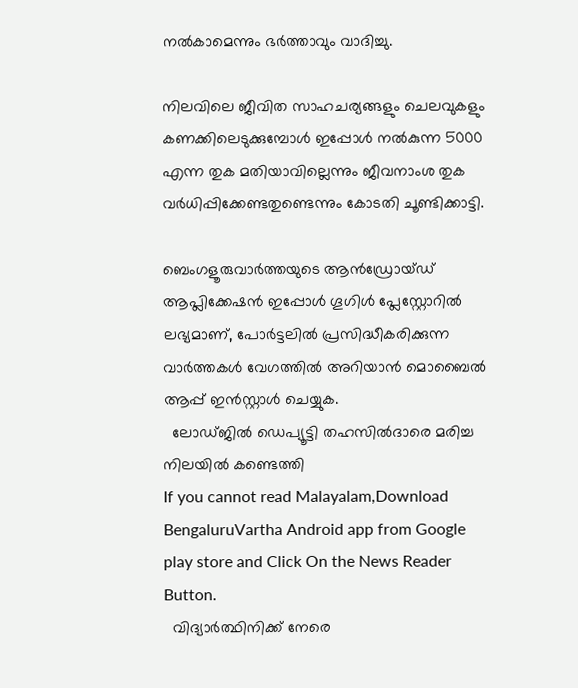നല്‍കാമെന്നും ഭര്‍ത്താവും വാദിച്ചു.

നിലവിലെ ജീവിത സാഹചര്യങ്ങളും ചെലവുകളും കണക്കിലെടുക്കുമ്പോള്‍ ഇപ്പോള്‍ നല്‍കുന്ന 5000 എന്ന തുക മതിയാവില്ലെന്നും ജീവനാംശ തുക വര്‍ധിപ്പിക്കേണ്ടതുണ്ടെന്നും കോടതി ചൂണ്ടിക്കാട്ടി.

ബെംഗളൂരുവാർത്തയുടെ ആൻഡ്രോയ്ഡ് ആപ്ലിക്കേഷൻ ഇപ്പോൾ ഗൂഗിൾ പ്ലേസ്റ്റോറിൽ ലഭ്യമാണ്, പോർട്ടലിൽ പ്രസിദ്ധീകരിക്കുന്ന വാർത്തകൾ വേഗത്തിൽ അറിയാൻ മൊബൈൽ ആപ്പ് ഇൻസ്റ്റാൾ ചെയ്യുക.
  ലോഡ്ജിൽ ഡെപ്യൂട്ടി തഹസിൽദാരെ മരിച്ച നിലയിൽ കണ്ടെത്തി
If you cannot read Malayalam,Download BengaluruVartha Android app from Google play store and Click On the News Reader Button.
  വിദ്യാർത്ഥിനിക്ക് നേരെ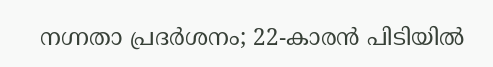നഗ്നതാ പ്രദർശനം; 22-കാരൻ പിടിയിൽ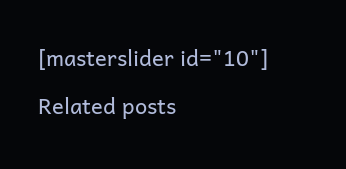[masterslider id="10"]

Related posts